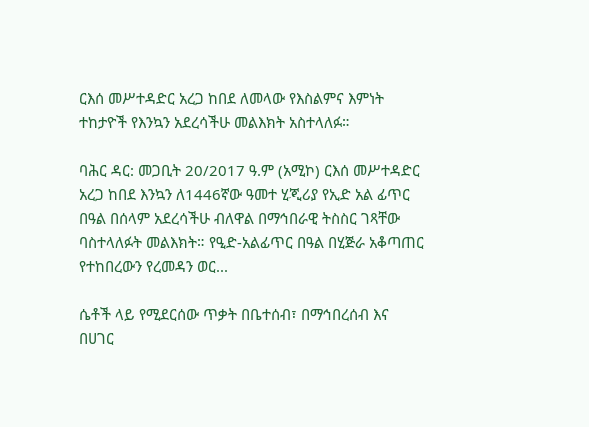ርእሰ መሥተዳድር አረጋ ከበደ ለመላው የእስልምና እምነት ተከታዮች የእንኳን አደረሳችሁ መልእክት አስተላለፉ።

ባሕር ዳር: መጋቢት 20/2017 ዓ.ም (አሚኮ) ርእሰ መሥተዳድር አረጋ ከበደ እንኳን ለ1446ኛው ዓመተ ሂጂሪያ የኢድ አል ፊጥር በዓል በሰላም አደረሳችሁ ብለዋል በማኅበራዊ ትስስር ገጻቸው ባስተላለፉት መልእክት። የዒድ-አልፊጥር በዓል በሂጅራ አቆጣጠር የተከበረውን የረመዳን ወር...

ሴቶች ላይ የሚደርሰው ጥቃት በቤተሰብ፣ በማኅበረሰብ እና በሀገር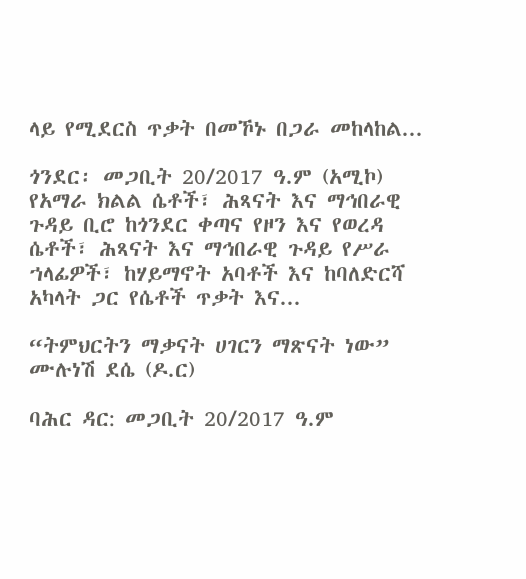ላይ የሚደርስ ጥቃት በመኾኑ በጋራ መከላከል...

ጎንደር፡ መጋቢት 20/2017 ዓ.ም (አሚኮ) የአማራ ክልል ሴቶች፣ ሕጻናት እና ማኅበራዊ ጉዳይ ቢሮ ከጎንደር ቀጣና የዞን እና የወረዳ ሴቶች፣ ሕጻናት እና ማኅበራዊ ጉዳይ የሥራ ኀላፊዎች፣ ከሃይማኖት አባቶች እና ከባለድርሻ አካላት ጋር የሴቶች ጥቃት እና...

“ትምህርትን ማቃናት ሀገርን ማጽናት ነው” ሙሉነሽ ደሴ (ዶ.ር)

ባሕር ዳር: መጋቢት 20/2017 ዓ.ም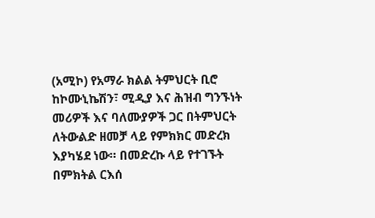(አሚኮ) የአማራ ክልል ትምህርት ቢሮ ከኮሙኒኬሽን፣ ሚዲያ እና ሕዝብ ግንኙነት መሪዎች እና ባለሙያዎች ጋር በትምህርት ለትውልድ ዘመቻ ላይ የምክክር መድረክ እያካሄደ ነው። በመድረኩ ላይ የተገኙት በምክትል ርእሰ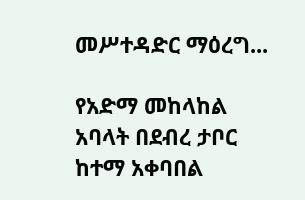መሥተዳድር ማዕረግ...

የአድማ መከላከል አባላት በደብረ ታቦር ከተማ አቀባበል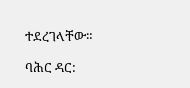ተደረገላቸው።

ባሕር ዳር: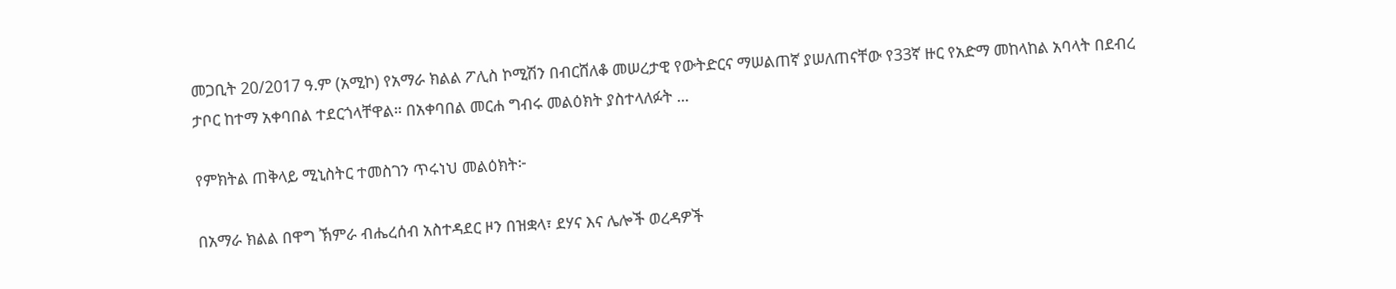መጋቢት 20/2017 ዓ.ም (አሚኮ) የአማራ ክልል ፖሊስ ኮሚሽን በብርሸለቆ መሠረታዊ የውትድርና ማሠልጠኛ ያሠለጠናቸው የ33ኛ ዙር የአድማ መከላከል አባላት በደብረ ታቦር ከተማ አቀባበል ተደርጎላቸዋል። በአቀባበል መርሐ ግብሩ መልዕክት ያስተላለፉት ...

የምክትል ጠቅላይ ሚኒስትር ተመስገን ጥሩነህ መልዕክት፦

በአማራ ክልል በዋግ ኽምራ ብሔረሰብ አስተዳደር ዞን በዝቋላ፣ ደሃና እና ሌሎች ወረዳዎች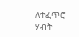ለተፈጥሮ ሃብት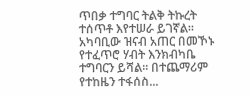ጥበቃ ተግባር ትልቅ ትኩረት ተሰጥቶ እየተሠራ ይገኛል፡፡ አካባቢው ዝናብ አጠር በመኾኑ የተፈጥሮ ሃብት እንክብካቤ ተግባርን ይሻል፡፡ በተጨማሪም የተከዜን ተፋሰስ...